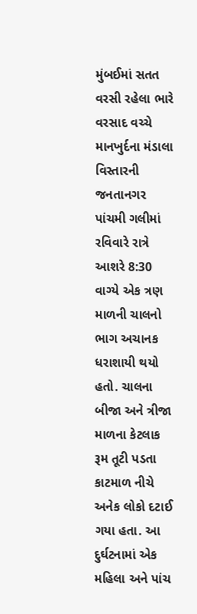મુંબઈમાં સતત વરસી રહેલા ભારે વરસાદ વચ્ચે માનખુર્દના મંડાલા વિસ્તારની જનતાનગર પાંચમી ગલીમાં રવિવારે રાત્રે આશરે 8:30 વાગ્યે એક ત્રણ માળની ચાલનો ભાગ અચાનક ધરાશાયી થયો હતો. ચાલના બીજા અને ત્રીજા માળના કેટલાક રૂમ તૂટી પડતા કાટમાળ નીચે અનેક લોકો દટાઈ ગયા હતા. આ દુર્ઘટનામાં એક મહિલા અને પાંચ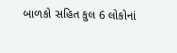બાળકો સહિત કુલ 6 લોકોનાં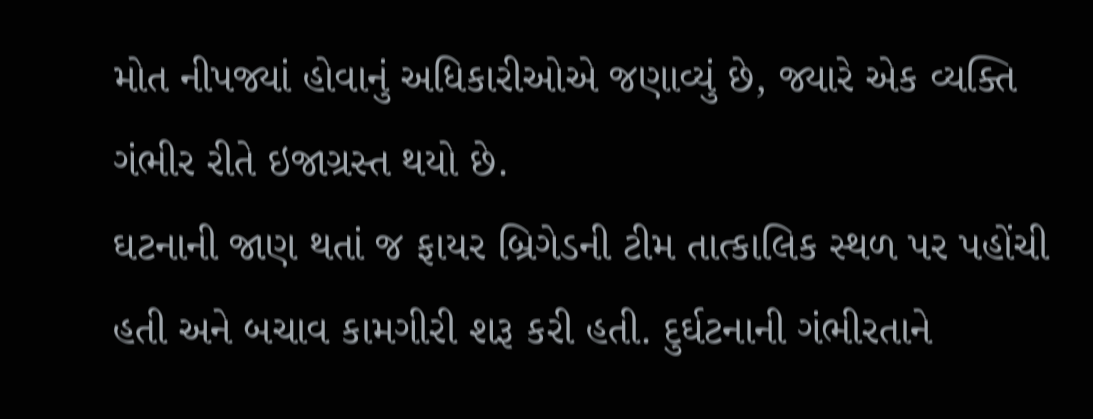મોત નીપજ્યાં હોવાનું અધિકારીઓએ જણાવ્યું છે, જ્યારે એક વ્યક્તિ ગંભીર રીતે ઇજાગ્રસ્ત થયો છે.
ઘટનાની જાણ થતાં જ ફાયર બ્રિગેડની ટીમ તાત્કાલિક સ્થળ પર પહોંચી હતી અને બચાવ કામગીરી શરૂ કરી હતી. દુર્ઘટનાની ગંભીરતાને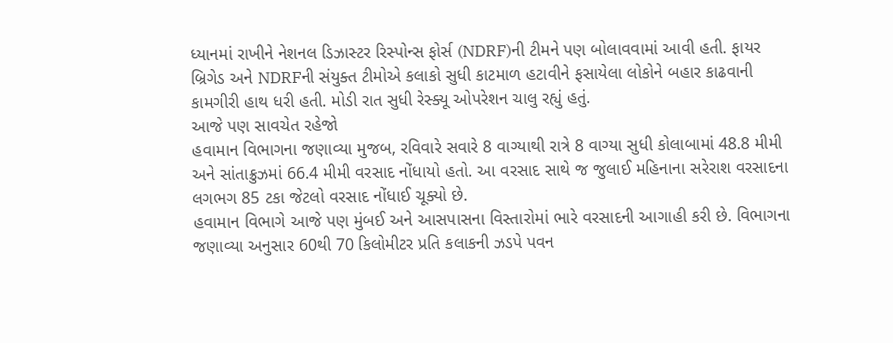ધ્યાનમાં રાખીને નેશનલ ડિઝાસ્ટર રિસ્પોન્સ ફોર્સ (NDRF)ની ટીમને પણ બોલાવવામાં આવી હતી. ફાયર બ્રિગેડ અને NDRFની સંયુક્ત ટીમોએ કલાકો સુધી કાટમાળ હટાવીને ફસાયેલા લોકોને બહાર કાઢવાની કામગીરી હાથ ધરી હતી. મોડી રાત સુધી રેસ્ક્યૂ ઓપરેશન ચાલુ રહ્યું હતું.
આજે પણ સાવચેત રહેજો
હવામાન વિભાગના જણાવ્યા મુજબ, રવિવારે સવારે 8 વાગ્યાથી રાત્રે 8 વાગ્યા સુધી કોલાબામાં 48.8 મીમી અને સાંતાક્રુઝમાં 66.4 મીમી વરસાદ નોંધાયો હતો. આ વરસાદ સાથે જ જુલાઈ મહિનાના સરેરાશ વરસાદના લગભગ 85 ટકા જેટલો વરસાદ નોંધાઈ ચૂક્યો છે.
હવામાન વિભાગે આજે પણ મુંબઈ અને આસપાસના વિસ્તારોમાં ભારે વરસાદની આગાહી કરી છે. વિભાગના જણાવ્યા અનુસાર 60થી 70 કિલોમીટર પ્રતિ કલાકની ઝડપે પવન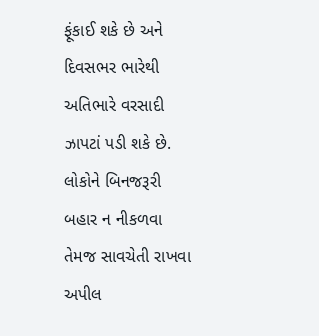ફૂંકાઈ શકે છે અને દિવસભર ભારેથી અતિભારે વરસાદી ઝાપટાં પડી શકે છે. લોકોને બિનજરૂરી બહાર ન નીકળવા તેમજ સાવચેતી રાખવા અપીલ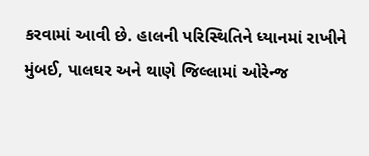કરવામાં આવી છે. હાલની પરિસ્થિતિને ધ્યાનમાં રાખીને મુંબઈ, પાલઘર અને થાણે જિલ્લામાં ઓરેન્જ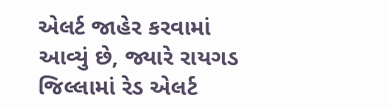એલર્ટ જાહેર કરવામાં આવ્યું છે, જ્યારે રાયગડ જિલ્લામાં રેડ એલર્ટ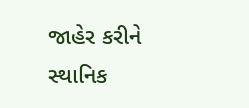જાહેર કરીને સ્થાનિક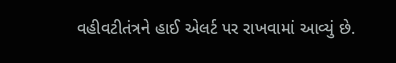વહીવટીતંત્રને હાઈ એલર્ટ પર રાખવામાં આવ્યું છે.